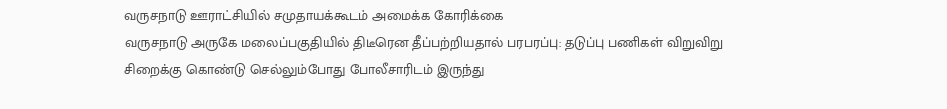வருசநாடு ஊராட்சியில் சமுதாயக்கூடம் அமைக்க கோரிக்கை
வருசநாடு அருகே மலைப்பகுதியில் திடீரென தீப்பற்றியதால் பரபரப்பு: தடுப்பு பணிகள் விறுவிறு
சிறைக்கு கொண்டு செல்லும்போது போலீசாரிடம் இருந்து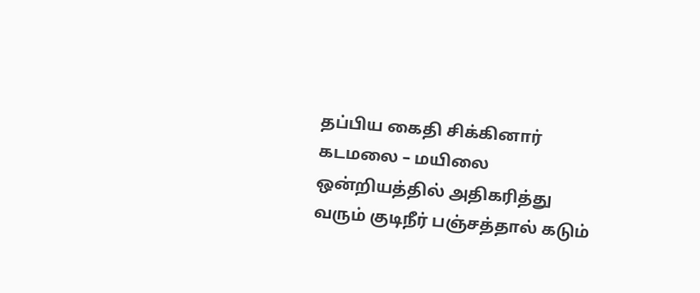தப்பிய கைதி சிக்கினார்
கடமலை – மயிலை ஒன்றியத்தில் அதிகரித்து வரும் குடிநீர் பஞ்சத்தால் கடும்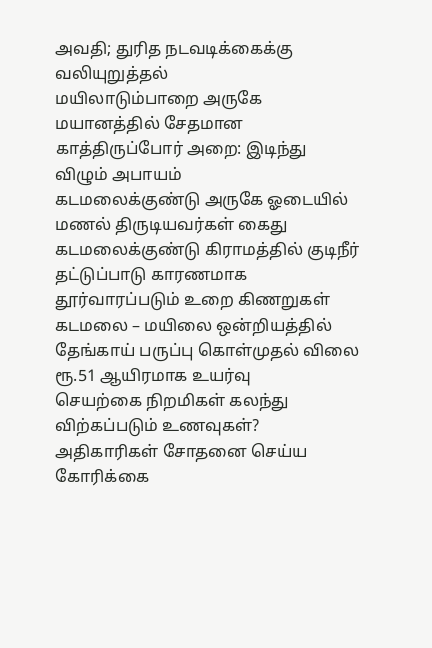அவதி; துரித நடவடிக்கைக்கு வலியுறுத்தல்
மயிலாடும்பாறை அருகே மயானத்தில் சேதமான காத்திருப்போர் அறை: இடிந்து விழும் அபாயம்
கடமலைக்குண்டு அருகே ஓடையில் மணல் திருடியவர்கள் கைது
கடமலைக்குண்டு கிராமத்தில் குடிநீர் தட்டுப்பாடு காரணமாக தூர்வாரப்படும் உறை கிணறுகள்
கடமலை – மயிலை ஒன்றியத்தில் தேங்காய் பருப்பு கொள்முதல் விலை ரூ.51 ஆயிரமாக உயர்வு
செயற்கை நிறமிகள் கலந்து விற்கப்படும் உணவுகள்? அதிகாரிகள் சோதனை செய்ய கோரிக்கை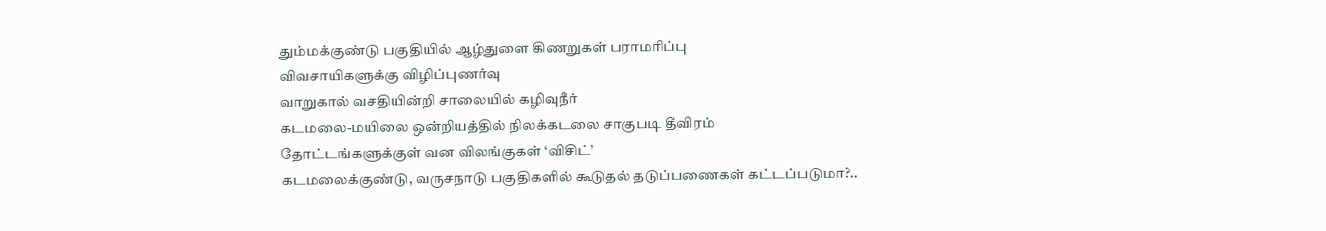தும்மக்குண்டு பகுதியில் ஆழ்துளை கிணறுகள் பராமரிப்பு
விவசாயிகளுக்கு விழிப்புணர்வு
வாறுகால் வசதியின்றி சாலையில் கழிவுநீர்
கடமலை-மயிலை ஒன்றியத்தில் நிலக்கடலை சாகுபடி தீவிரம்
தோட்டங்களுக்குள் வன விலங்குகள் ‘விசிட்’
கடமலைக்குண்டு, வருசநாடு பகுதிகளில் கூடுதல் தடுப்பணைகள் கட்டப்படுமா?..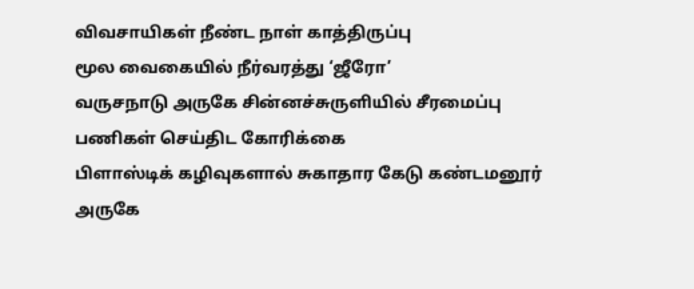விவசாயிகள் நீண்ட நாள் காத்திருப்பு
மூல வைகையில் நீர்வரத்து ‘ஜீரோ’
வருசநாடு அருகே சின்னச்சுருளியில் சீரமைப்பு பணிகள் செய்திட கோரிக்கை
பிளாஸ்டிக் கழிவுகளால் சுகாதார கேடு கண்டமனூர் அருகே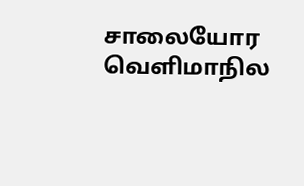சாலையோர
வெளிமாநில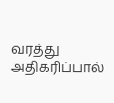வரத்து அதிகரிப்பால்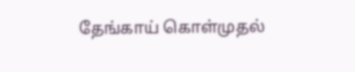தேங்காய் கொள்முதல்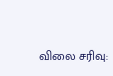விலை சரிவு: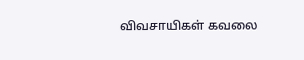விவசாயிகள் கவலை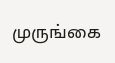முருங்கை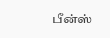பீன்ஸ்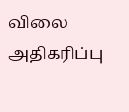விலை அதிகரிப்பு